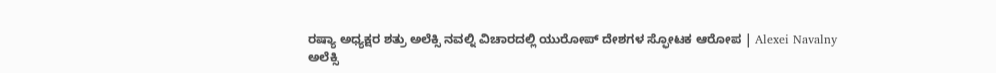ರಷ್ಯಾ ಅಧ್ಯಕ್ಷರ ಶತ್ರು ಅಲೆಕ್ಸಿ ನವಲ್ನಿ ವಿಚಾರದಲ್ಲಿ ಯುರೋಪ್ ದೇಶಗಳ ಸ್ಫೋಟಕ ಆರೋಪ | Alexei Navalny
ಅಲೆಕ್ಸಿ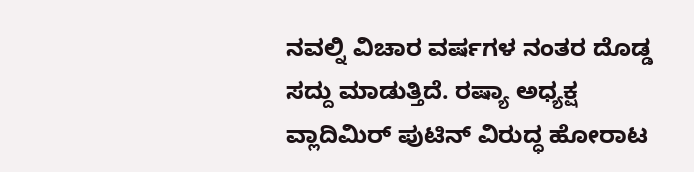ನವಲ್ನಿ ವಿಚಾರ ವರ್ಷಗಳ ನಂತರ ದೊಡ್ಡ ಸದ್ದು ಮಾಡುತ್ತಿದೆ. ರಷ್ಯಾ ಅಧ್ಯಕ್ಷ ವ್ಲಾದಿಮಿರ್ ಪುಟಿನ್ ವಿರುದ್ಧ ಹೋರಾಟ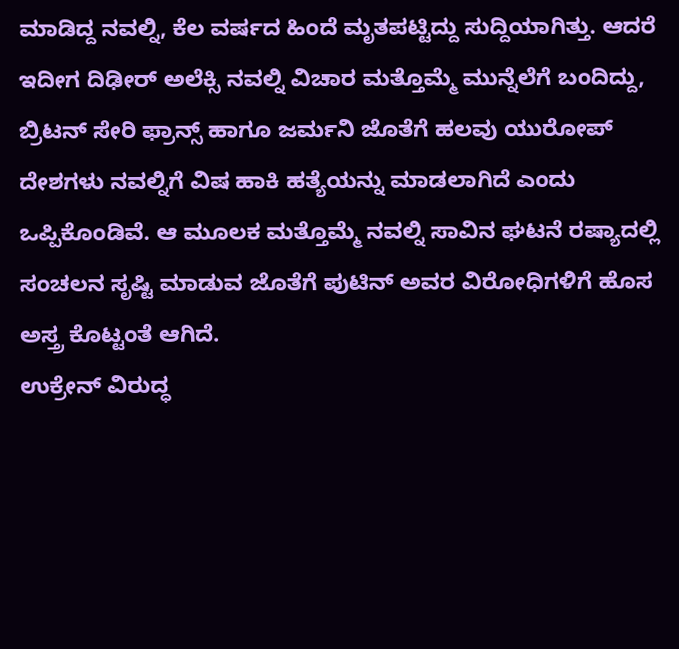ಮಾಡಿದ್ದ ನವಲ್ನಿ, ಕೆಲ ವರ್ಷದ ಹಿಂದೆ ಮೃತಪಟ್ಟಿದ್ದು ಸುದ್ದಿಯಾಗಿತ್ತು. ಆದರೆ ಇದೀಗ ದಿಢೀರ್ ಅಲೆಕ್ಸಿ ನವಲ್ನಿ ವಿಚಾರ ಮತ್ತೊಮ್ಮೆ ಮುನ್ನೆಲೆಗೆ ಬಂದಿದ್ದು, ಬ್ರಿಟನ್ ಸೇರಿ ಫ್ರಾನ್ಸ್ ಹಾಗೂ ಜರ್ಮನಿ ಜೊತೆಗೆ ಹಲವು ಯುರೋಪ್ ದೇಶಗಳು ನವಲ್ನಿಗೆ ವಿಷ ಹಾಕಿ ಹತ್ಯೆಯನ್ನು ಮಾಡಲಾಗಿದೆ ಎಂದು ಒಪ್ಪಿಕೊಂಡಿವೆ. ಆ ಮೂಲಕ ಮತ್ತೊಮ್ಮೆ ನವಲ್ನಿ ಸಾವಿನ ಘಟನೆ ರಷ್ಯಾದಲ್ಲಿ ಸಂಚಲನ ಸೃಷ್ಟಿ ಮಾಡುವ ಜೊತೆಗೆ ಪುಟಿನ್ ಅವರ ವಿರೋಧಿಗಳಿಗೆ ಹೊಸ ಅಸ್ತ್ರ ಕೊಟ್ಟಂತೆ ಆಗಿದೆ.
ಉಕ್ರೇನ್ ವಿರುದ್ಧ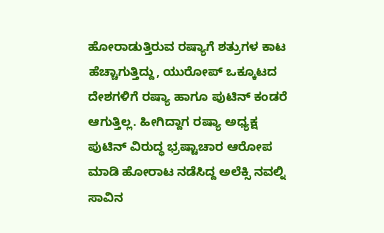ಹೋರಾಡುತ್ತಿರುವ ರಷ್ಯಾಗೆ ಶತ್ರುಗಳ ಕಾಟ ಹೆಚ್ಚಾಗುತ್ತಿದ್ದು, ಯುರೋಪ್ ಒಕ್ಕೂಟದ ದೇಶಗಳಿಗೆ ರಷ್ಯಾ ಹಾಗೂ ಪುಟಿನ್ ಕಂಡರೆ ಆಗುತ್ತಿಲ್ಲ. ಹೀಗಿದ್ದಾಗ ರಷ್ಯಾ ಅಧ್ಯಕ್ಷ ಪುಟಿನ್ ವಿರುದ್ಧ ಭ್ರಷ್ಟಾಚಾರ ಆರೋಪ ಮಾಡಿ ಹೋರಾಟ ನಡೆಸಿದ್ದ ಅಲೆಕ್ಸಿ ನವಲ್ನಿ ಸಾವಿನ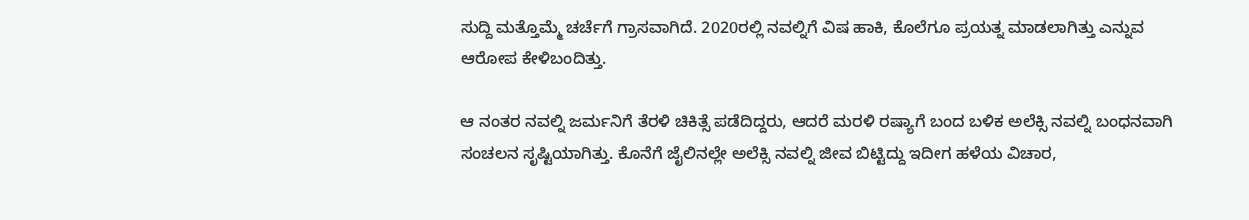ಸುದ್ದಿ ಮತ್ತೊಮ್ಮೆ ಚರ್ಚೆಗೆ ಗ್ರಾಸವಾಗಿದೆ. 2020ರಲ್ಲಿ ನವಲ್ನಿಗೆ ವಿಷ ಹಾಕಿ, ಕೊಲೆಗೂ ಪ್ರಯತ್ನ ಮಾಡಲಾಗಿತ್ತು ಎನ್ನುವ ಆರೋಪ ಕೇಳಿಬಂದಿತ್ತು.

ಆ ನಂತರ ನವಲ್ನಿ ಜರ್ಮನಿಗೆ ತೆರಳಿ ಚಿಕಿತ್ಸೆ ಪಡೆದಿದ್ದರು, ಆದರೆ ಮರಳಿ ರಷ್ಯಾಗೆ ಬಂದ ಬಳಿಕ ಅಲೆಕ್ಸಿ ನವಲ್ನಿ ಬಂಧನವಾಗಿ ಸಂಚಲನ ಸೃಷ್ಟಿಯಾಗಿತ್ತು. ಕೊನೆಗೆ ಜೈಲಿನಲ್ಲೇ ಅಲೆಕ್ಸಿ ನವಲ್ನಿ ಜೀವ ಬಿಟ್ಟಿದ್ದು ಇದೀಗ ಹಳೆಯ ವಿಚಾರ,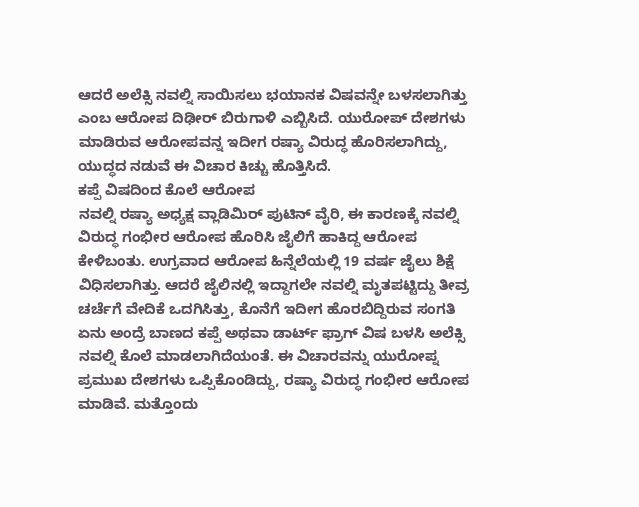ಆದರೆ ಅಲೆಕ್ಸಿ ನವಲ್ನಿ ಸಾಯಿಸಲು ಭಯಾನಕ ವಿಷವನ್ನೇ ಬಳಸಲಾಗಿತ್ತು ಎಂಬ ಆರೋಪ ದಿಢೀರ್ ಬಿರುಗಾಳಿ ಎಬ್ಬಿಸಿದೆ. ಯುರೋಪ್ ದೇಶಗಳು ಮಾಡಿರುವ ಆರೋಪವನ್ನ ಇದೀಗ ರಷ್ಯಾ ವಿರುದ್ಧ ಹೊರಿಸಲಾಗಿದ್ದು, ಯುದ್ಧದ ನಡುವೆ ಈ ವಿಚಾರ ಕಿಚ್ಚು ಹೊತ್ತಿಸಿದೆ.
ಕಪ್ಪೆ ವಿಷದಿಂದ ಕೊಲೆ ಆರೋಪ
ನವಲ್ನಿ ರಷ್ಯಾ ಅಧ್ಯಕ್ಷ ವ್ಲಾಡಿಮಿರ್ ಪುಟಿನ್ ವೈರಿ, ಈ ಕಾರಣಕ್ಕೆ ನವಲ್ನಿ ವಿರುದ್ಧ ಗಂಭೀರ ಆರೋಪ ಹೊರಿಸಿ ಜೈಲಿಗೆ ಹಾಕಿದ್ದ ಆರೋಪ ಕೇಳಿಬಂತು. ಉಗ್ರವಾದ ಆರೋಪ ಹಿನ್ನೆಲೆಯಲ್ಲಿ 19 ವರ್ಷ ಜೈಲು ಶಿಕ್ಷೆ ವಿಧಿಸಲಾಗಿತ್ತು. ಆದರೆ ಜೈಲಿನಲ್ಲಿ ಇದ್ದಾಗಲೇ ನವಲ್ನಿ ಮೃತಪಟ್ಟಿದ್ದು ತೀವ್ರ ಚರ್ಚೆಗೆ ವೇದಿಕೆ ಒದಗಿಸಿತ್ತು, ಕೊನೆಗೆ ಇದೀಗ ಹೊರಬಿದ್ದಿರುವ ಸಂಗತಿ ಏನು ಅಂದ್ರೆ ಬಾಣದ ಕಪ್ಪೆ ಅಥವಾ ಡಾರ್ಟ್ ಫ್ರಾಗ್ ವಿಷ ಬಳಸಿ ಅಲೆಕ್ಸಿ ನವಲ್ನಿ ಕೊಲೆ ಮಾಡಲಾಗಿದೆಯಂತೆ. ಈ ವಿಚಾರವನ್ನು ಯುರೋಪ್ನ ಪ್ರಮುಖ ದೇಶಗಳು ಒಪ್ಪಿಕೊಂಡಿದ್ದು, ರಷ್ಯಾ ವಿರುದ್ಧ ಗಂಭೀರ ಆರೋಪ ಮಾಡಿವೆ. ಮತ್ತೊಂದು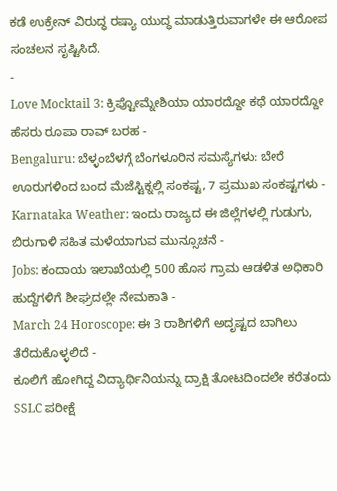ಕಡೆ ಉಕ್ರೇನ್ ವಿರುದ್ಧ ರಷ್ಯಾ ಯುದ್ಧ ಮಾಡುತ್ತಿರುವಾಗಳೇ ಈ ಆರೋಪ ಸಂಚಲನ ಸೃಷ್ಟಿಸಿದೆ.
-
Love Mocktail 3: ಕ್ರಿಪ್ಟೋಮ್ನೇಶಿಯಾ ಯಾರದ್ದೋ ಕಥೆ ಯಾರದ್ದೋ ಹೆಸರು ರೂಪಾ ರಾವ್ ಬರಹ -
Bengaluru: ಬೆಳ್ಳಂಬೆಳಗ್ಗೆ ಬೆಂಗಳೂರಿನ ಸಮಸ್ಯೆಗಳು: ಬೇರೆ ಊರುಗಳಿಂದ ಬಂದ ಮೆಜೆಸ್ಟಿಕ್ನಲ್ಲಿ ಸಂಕಷ್ಟ, 7 ಪ್ರಮುಖ ಸಂಕಷ್ಟಗಳು -
Karnataka Weather: ಇಂದು ರಾಜ್ಯದ ಈ ಜಿಲ್ಲೆಗಳಲ್ಲಿ ಗುಡುಗು, ಬಿರುಗಾಳಿ ಸಹಿತ ಮಳೆಯಾಗುವ ಮುನ್ಸೂಚನೆ -
Jobs: ಕಂದಾಯ ಇಲಾಖೆಯಲ್ಲಿ 500 ಹೊಸ ಗ್ರಾಮ ಆಡಳಿತ ಅಧಿಕಾರಿ ಹುದ್ದೆಗಳಿಗೆ ಶೀಘ್ರದಲ್ಲೇ ನೇಮಕಾತಿ -
March 24 Horoscope: ಈ 3 ರಾಶಿಗಳಿಗೆ ಅದೃಷ್ಟದ ಬಾಗಿಲು ತೆರೆದುಕೊಳ್ಳಲಿದೆ -
ಕೂಲಿಗೆ ಹೋಗಿದ್ದ ವಿದ್ಯಾರ್ಥಿನಿಯನ್ನು ದ್ರಾಕ್ಷಿ ತೋಟದಿಂದಲೇ ಕರೆತಂದು SSLC ಪರೀಕ್ಷೆ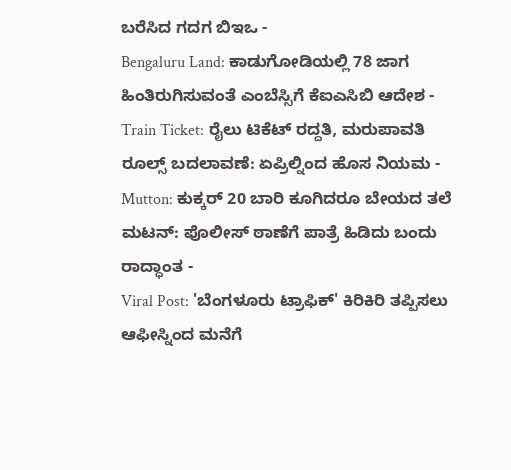ಬರೆಸಿದ ಗದಗ ಬಿಇಒ -
Bengaluru Land: ಕಾಡುಗೋಡಿಯಲ್ಲಿ 78 ಜಾಗ ಹಿಂತಿರುಗಿಸುವಂತೆ ಎಂಬೆಸ್ಸಿಗೆ ಕೆಐಎಸಿಬಿ ಆದೇಶ -
Train Ticket: ರೈಲು ಟಿಕೆಟ್ ರದ್ದತಿ, ಮರುಪಾವತಿ ರೂಲ್ಸ್ ಬದಲಾವಣೆ: ಏಪ್ರಿಲ್ನಿಂದ ಹೊಸ ನಿಯಮ -
Mutton: ಕುಕ್ಕರ್ 20 ಬಾರಿ ಕೂಗಿದರೂ ಬೇಯದ ತಲೆ ಮಟನ್: ಪೊಲೀಸ್ ಠಾಣೆಗೆ ಪಾತ್ರೆ ಹಿಡಿದು ಬಂದು ರಾದ್ಧಾಂತ -
Viral Post: 'ಬೆಂಗಳೂರು ಟ್ರಾಫಿಕ್' ಕಿರಿಕಿರಿ ತಪ್ಪಿಸಲು ಆಫೀಸ್ನಿಂದ ಮನೆಗೆ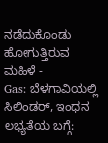ನಡೆದುಕೊಂಡು ಹೋಗುತ್ತಿರುವ ಮಹಿಳೆ -
Gas: ಬೆಳಗಾವಿಯಲ್ಲಿ ಸಿಲಿಂಡರ್, ಇಂಧನ ಲಭ್ಯತೆಯ ಬಗ್ಗೆ: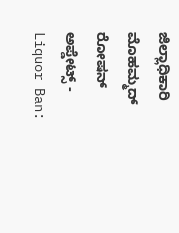ಜಿಲ್ಲಾಧಿಕಾರಿ ಮೊಹಮ್ಮದ್ ರೋಷನ್ ಅಪ್ಡೇಟ್ಸ್ -
Liquor Ban: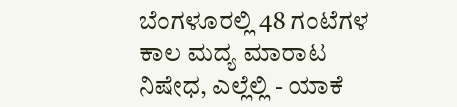ಬೆಂಗಳೂರಲ್ಲಿ 48 ಗಂಟೆಗಳ ಕಾಲ ಮದ್ಯ ಮಾರಾಟ ನಿಷೇಧ, ಎಲ್ಲೆಲ್ಲಿ - ಯಾಕೆ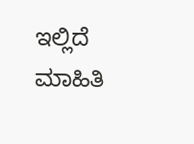ಇಲ್ಲಿದೆ ಮಾಹಿತಿ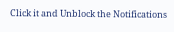Click it and Unblock the Notifications